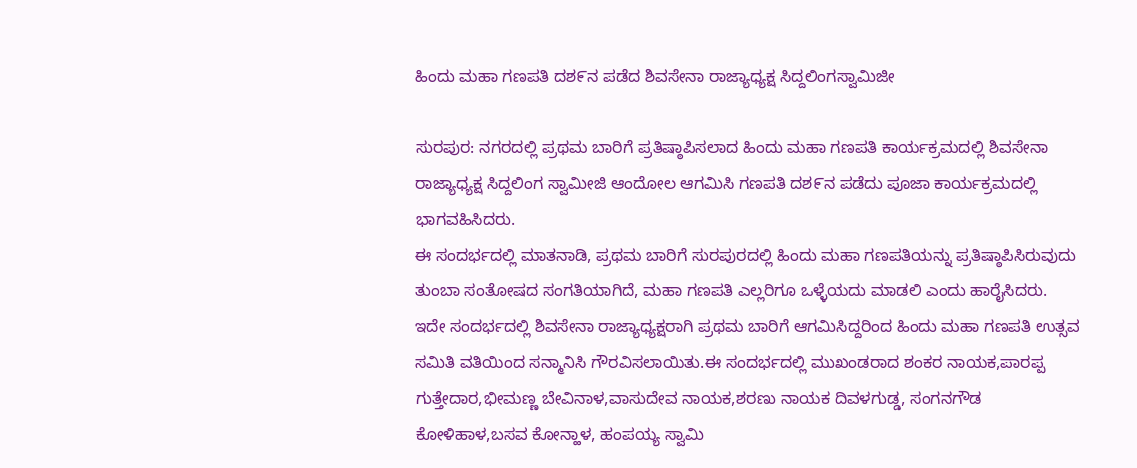ಹಿಂದು ಮಹಾ ಗಣಪತಿ ದಶ೯ನ ಪಡೆದ ಶಿವಸೇನಾ ರಾಜ್ಯಾಧ್ಯಕ್ಷ ಸಿದ್ದಲಿಂಗಸ್ವಾಮಿಜೀ

ಸುರಪುರ: ನಗರದಲ್ಲಿ ಪ್ರಥಮ ಬಾರಿಗೆ ಪ್ರತಿಷ್ಠಾಪಿಸಲಾದ ಹಿಂದು ಮಹಾ ಗಣಪತಿ ಕಾರ್ಯಕ್ರಮದಲ್ಲಿ ಶಿವಸೇನಾ ರಾಜ್ಯಾಧ್ಯಕ್ಷ ಸಿದ್ದಲಿಂಗ ಸ್ವಾಮೀಜಿ ಆಂದೋಲ ಆಗಮಿಸಿ ಗಣಪತಿ ದಶ೯ನ ಪಡೆದು ಪೂಜಾ ಕಾರ್ಯಕ್ರಮದಲ್ಲಿ ಭಾಗವಹಿಸಿದರು.
ಈ ಸಂದರ್ಭದಲ್ಲಿ ಮಾತನಾಡಿ, ಪ್ರಥಮ ಬಾರಿಗೆ ಸುರಪುರದಲ್ಲಿ ಹಿಂದು ಮಹಾ ಗಣಪತಿಯನ್ನು ಪ್ರತಿಷ್ಠಾಪಿಸಿರುವುದು ತುಂಬಾ ಸಂತೋಷದ ಸಂಗತಿಯಾಗಿದೆ, ಮಹಾ ಗಣಪತಿ ಎಲ್ಲರಿಗೂ ಒಳ್ಳೆಯದು ಮಾಡಲಿ ಎಂದು ಹಾರೈಸಿದರು.
ಇದೇ ಸಂದರ್ಭದಲ್ಲಿ ಶಿವಸೇನಾ ರಾಜ್ಯಾಧ್ಯಕ್ಷರಾಗಿ ಪ್ರಥಮ ಬಾರಿಗೆ ಆಗಮಿಸಿದ್ದರಿಂದ ಹಿಂದು ಮಹಾ ಗಣಪತಿ ಉತ್ಸವ ಸಮಿತಿ ವತಿಯಿಂದ ಸನ್ಮಾನಿಸಿ ಗೌರವಿಸಲಾಯಿತು.ಈ ಸಂದರ್ಭದಲ್ಲಿ ಮುಖಂಡರಾದ ಶಂಕರ ನಾಯಕ,ಪಾರಪ್ಪ ಗುತ್ತೇದಾರ,ಭೀಮಣ್ಣ ಬೇವಿನಾಳ,ವಾಸುದೇವ ನಾಯಕ,ಶರಣು ನಾಯಕ ದಿವಳಗುಡ್ಡ, ಸಂಗನಗೌಡ ಕೋಳಿಹಾಳ,ಬಸವ ಕೋನ್ಹಾಳ, ಹಂಪಯ್ಯ ಸ್ವಾಮಿ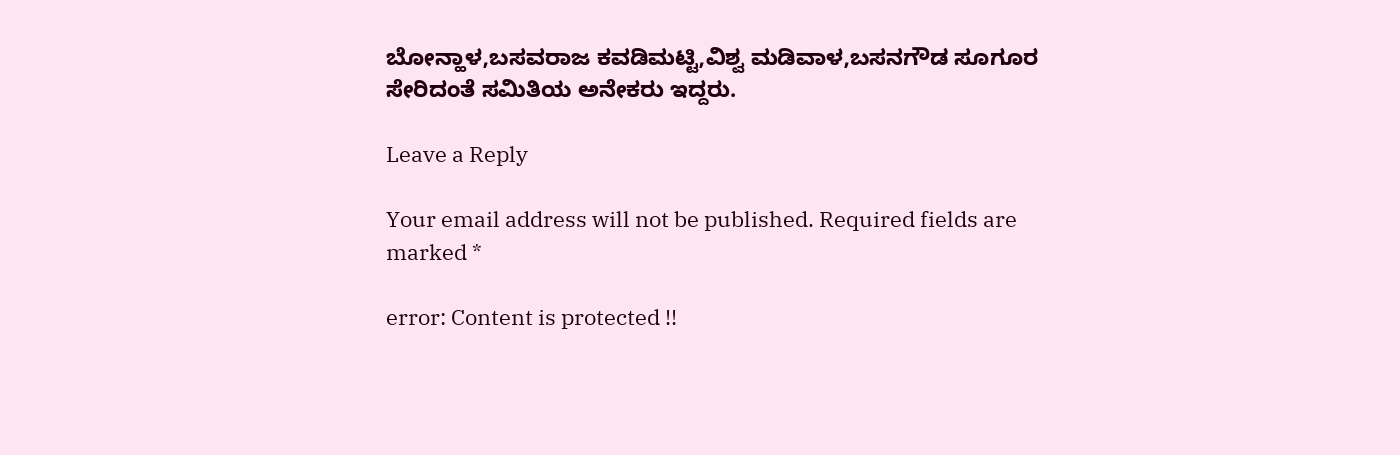ಬೋನ್ಹಾಳ,ಬಸವರಾಜ ಕವಡಿಮಟ್ಟಿ,ವಿಶ್ವ ಮಡಿವಾಳ,ಬಸನಗೌಡ ಸೂಗೂರ ಸೇರಿದಂತೆ ಸಮಿತಿಯ ಅನೇಕರು ಇದ್ದರು.

Leave a Reply

Your email address will not be published. Required fields are marked *

error: Content is protected !!